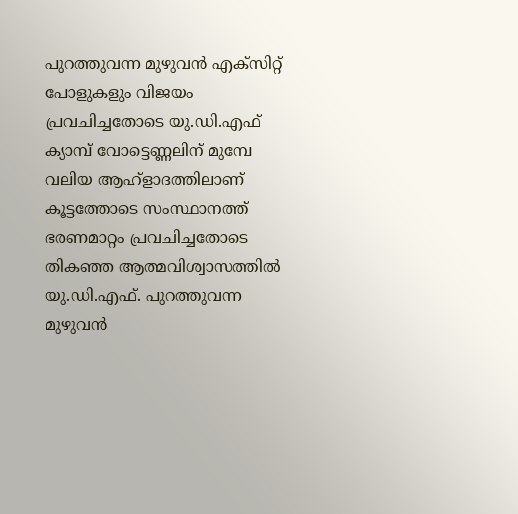പുറത്തുവന്ന മുഴുവൻ എക്സിറ്റ് പോളുകളും വിജയം പ്രവചിച്ചതോടെ യു.ഡി.എഫ് ക്യാമ്പ് വോട്ടെണ്ണലിന് മുമ്പേ വലിയ ആഹ്ളാദത്തിലാണ്
കൂട്ടത്തോടെ സംസ്ഥാനത്ത് ഭരണമാറ്റം പ്രവചിച്ചതോടെ തികഞ്ഞ ആത്മവിശ്വാസത്തിൽ യു.ഡി.എഫ്. പുറത്തുവന്ന മുഴുവൻ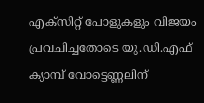എക്സിറ്റ് പോളുകളും വിജയം പ്രവചിച്ചതോടെ യു.ഡി.എഫ് ക്യാമ്പ് വോട്ടെണ്ണലിന്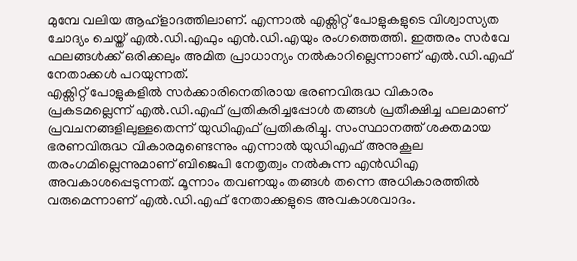മുമ്പേ വലിയ ആഹ്ളാദത്തിലാണ്. എന്നാൽ എക്സിറ്റ് പോളുകളുടെ വിശ്വാസ്യത ചോദ്യം ചെയ്ത് എൽ.ഡി.എഫും എൻ.ഡി.എയും രംഗത്തെത്തി. ഇത്തരം സർവേ ഫലങ്ങൾക്ക് ഒരിക്കലും അമിത പ്രാധാന്യം നൽകാറില്ലെന്നാണ് എൽ.ഡി.എഫ് നേതാക്കൾ പറയുന്നത്.
എക്സിറ്റ് പോളുകളിൽ സർക്കാരിനെതിരായ ഭരണവിരുദ്ധ വികാരം പ്രകടമല്ലെന്ന് എൽ.ഡി.എഫ് പ്രതികരിച്ചപ്പോൾ തങ്ങൾ പ്രതീക്ഷിച്ച ഫലമാണ് പ്രവചനങ്ങളിലുള്ളതെന്ന് യുഡിഎഫ് പ്രതികരിച്ചു. സംസ്ഥാനത്ത് ശക്തമായ ഭരണവിരുദ്ധ വികാരമുണ്ടെന്നും എന്നാൽ യുഡിഎഫ് അനുകൂല തരംഗമില്ലെന്നുമാണ് ബിജെപി നേതൃത്വം നൽകുന്ന എൻഡിഎ അവകാശപ്പെടുന്നത്. മൂന്നാം തവണയും തങ്ങൾ തന്നെ അധികാരത്തിൽ വരുമെന്നാണ് എൽ.ഡി.എഫ് നേതാക്കളുടെ അവകാശവാദം.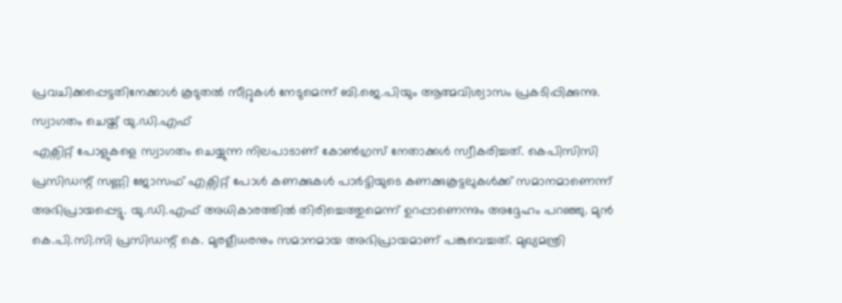പ്രവചിക്കപ്പെട്ടതിനേക്കാൾ കൂടുതൽ സീറ്റുകൾ നേടുമെന്ന് ബി.ജെ.പിയും ആത്മവിശ്വാസം പ്രകടിപ്പിക്കുന്നു.
സ്വാഗതം ചെയ്ത് യു.ഡി.എഫ്
എക്സിറ്റ് പോളുകളെ സ്വാഗതം ചെയ്യുന്ന നിലപാടാണ് കോൺഗ്രസ് നേതാക്കൾ സ്വീകരിച്ചത്. കെപിസിസി പ്രസിഡന്റ് സണ്ണി ജോസഫ് എക്സിറ്റ് പോൾ കണക്കുകൾ പാർട്ടിയുടെ കണക്കുകൂട്ടലുകൾക്ക് സമാനമാണെന്ന് അഭിപ്രായപ്പെട്ടു. യു.ഡി.എഫ് അധികാരത്തിൽ തിരിച്ചെത്തുമെന്ന് ഉറപ്പാണെന്നും അദ്ദേഹം പറഞ്ഞു. മുൻ കെ.പി.സി.സി പ്രസിഡന്റ് കെ. മുരളീധരനും സമാനമായ അഭിപ്രായമാണ് പങ്കുവെച്ചത്. മുഖ്യമന്ത്രി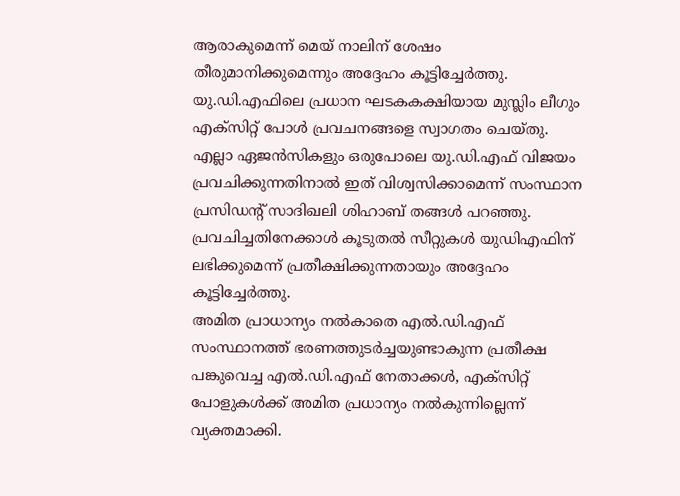ആരാകുമെന്ന് മെയ് നാലിന് ശേഷം തീരുമാനിക്കുമെന്നും അദ്ദേഹം കൂട്ടിച്ചേർത്തു.
യു.ഡി.എഫിലെ പ്രധാന ഘടകകക്ഷിയായ മുസ്ലിം ലീഗും എക്സിറ്റ് പോൾ പ്രവചനങ്ങളെ സ്വാഗതം ചെയ്തു. എല്ലാ ഏജൻസികളും ഒരുപോലെ യു.ഡി.എഫ് വിജയം പ്രവചിക്കുന്നതിനാൽ ഇത് വിശ്വസിക്കാമെന്ന് സംസ്ഥാന പ്രസിഡന്റ് സാദിഖലി ശിഹാബ് തങ്ങൾ പറഞ്ഞു. പ്രവചിച്ചതിനേക്കാൾ കൂടുതൽ സീറ്റുകൾ യുഡിഎഫിന് ലഭിക്കുമെന്ന് പ്രതീക്ഷിക്കുന്നതായും അദ്ദേഹം കൂട്ടിച്ചേർത്തു.
അമിത പ്രാധാന്യം നൽകാതെ എൽ.ഡി.എഫ്
സംസ്ഥാനത്ത് ഭരണത്തുടർച്ചയുണ്ടാകുന്ന പ്രതീക്ഷ പങ്കുവെച്ച എൽ.ഡി.എഫ് നേതാക്കൾ, എക്സിറ്റ് പോളുകൾക്ക് അമിത പ്രധാന്യം നൽകുന്നില്ലെന്ന് വ്യക്തമാക്കി.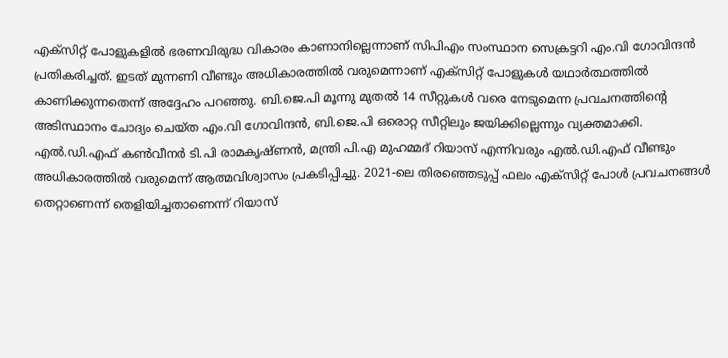എക്സിറ്റ് പോളുകളിൽ ഭരണവിരുദ്ധ വികാരം കാണാനില്ലെന്നാണ് സിപിഎം സംസ്ഥാന സെക്രട്ടറി എം.വി ഗോവിന്ദൻ പ്രതികരിച്ചത്. ഇടത് മുന്നണി വീണ്ടും അധികാരത്തിൽ വരുമെന്നാണ് എക്സിറ്റ് പോളുകൾ യഥാർത്ഥത്തിൽ കാണിക്കുന്നതെന്ന് അദ്ദേഹം പറഞ്ഞു. ബി.ജെ.പി മൂന്നു മുതൽ 14 സീറ്റുകൾ വരെ നേടുമെന്ന പ്രവചനത്തിന്റെ അടിസ്ഥാനം ചോദ്യം ചെയ്ത എം.വി ഗോവിന്ദൻ, ബി.ജെ.പി ഒരൊറ്റ സീറ്റിലും ജയിക്കില്ലെന്നും വ്യക്തമാക്കി.
എൽ.ഡി.എഫ് കൺവീനർ ടി.പി രാമകൃഷ്ണൻ, മന്ത്രി പി.എ മുഹമ്മദ് റിയാസ് എന്നിവരും എൽ.ഡി.എഫ് വീണ്ടും അധികാരത്തിൽ വരുമെന്ന് ആത്മവിശ്വാസം പ്രകടിപ്പിച്ചു. 2021-ലെ തിരഞ്ഞെടുപ്പ് ഫലം എക്സിറ്റ് പോൾ പ്രവചനങ്ങൾ തെറ്റാണെന്ന് തെളിയിച്ചതാണെന്ന് റിയാസ്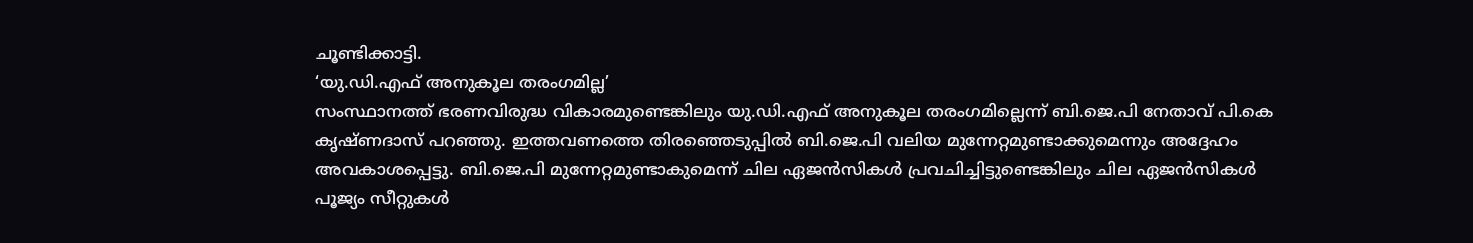ചൂണ്ടിക്കാട്ടി.
‘യു.ഡി.എഫ് അനുകൂല തരംഗമില്ല’
സംസ്ഥാനത്ത് ഭരണവിരുദ്ധ വികാരമുണ്ടെങ്കിലും യു.ഡി.എഫ് അനുകൂല തരംഗമില്ലെന്ന് ബി.ജെ.പി നേതാവ് പി.കെ കൃഷ്ണദാസ് പറഞ്ഞു. ഇത്തവണത്തെ തിരഞ്ഞെടുപ്പിൽ ബി.ജെ.പി വലിയ മുന്നേറ്റമുണ്ടാക്കുമെന്നും അദ്ദേഹം അവകാശപ്പെട്ടു. ബി.ജെ.പി മുന്നേറ്റമുണ്ടാകുമെന്ന് ചില ഏജൻസികൾ പ്രവചിച്ചിട്ടുണ്ടെങ്കിലും ചില ഏജൻസികൾ പൂജ്യം സീറ്റുകൾ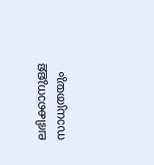ലഭിക്കാനുള്ള സാധ്യതയും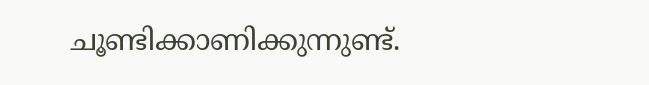ചൂണ്ടിക്കാണിക്കുന്നുണ്ട്.